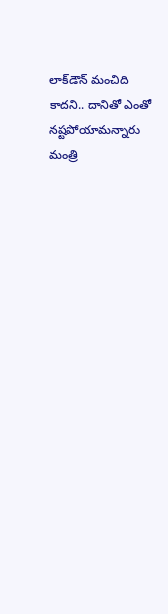లాక్‌డౌన్ మంచిది కాదని.. దానితో ఎంతో నష్టపోయామన్నారు మంత్రి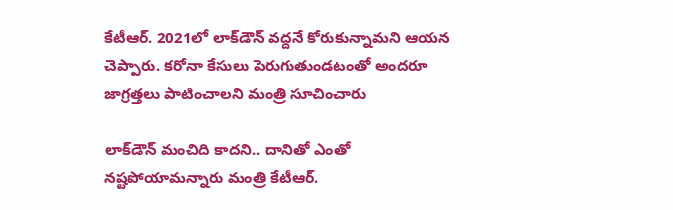కేటీఆర్. 2021లో లాక్‌డౌన్ వద్దనే కోరుకున్నామని ఆయన చెప్పారు. కరోనా కేసులు పెరుగుతుండటంతో అందరూ జాగ్రత్తలు పాటించాలని మంత్రి సూచించారు

లాక్‌డౌన్ మంచిది కాదని.. దానితో ఎంతో నష్టపోయామన్నారు మంత్రి కేటీఆర్.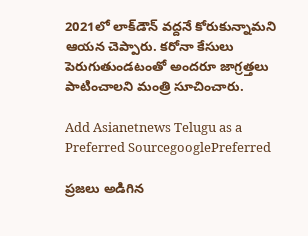2021లో లాక్‌డౌన్ వద్దనే కోరుకున్నామని ఆయన చెప్పారు. కరోనా కేసులు పెరుగుతుండటంతో అందరూ జాగ్రత్తలు పాటించాలని మంత్రి సూచించారు.

Add Asianetnews Telugu as a Preferred SourcegooglePreferred

ప్రజలు అడిగిన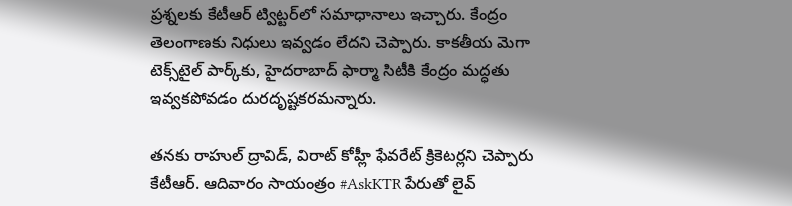ప్రశ్నలకు కేటీఆర్ ట్విట్టర్‌లో సమాధానాలు ఇచ్చారు. కేంద్రం తెలంగాణకు నిధులు ఇవ్వడం లేదని చెప్పారు. కాకతీయ మెగా టెక్స్‌టైల్ పార్క్‌కు, హైదరాబాద్ ఫార్మా సిటీకి కేంద్రం మద్ధతు ఇవ్వకపోవడం దురదృష్టకరమన్నారు.

తనకు రాహుల్ ద్రావిడ్, విరాట్ కోహ్లీ ఫేవరేట్ క్రికెటర్లని చెప్పారు కేటీఆర్. ఆదివారం సాయంత్రం #AskKTR పేరుతో లైవ్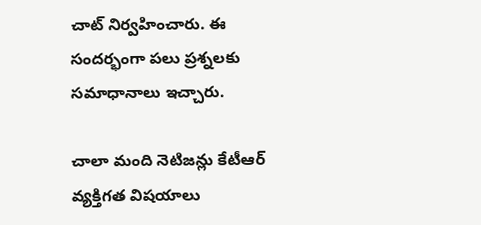చాట్ నిర్వహించారు. ఈ సందర్భంగా పలు ప్రశ్నలకు సమాధానాలు ఇచ్చారు.

చాలా మంది నెటిజన్లు కేటీఆర్ వ్యక్తిగత విషయాలు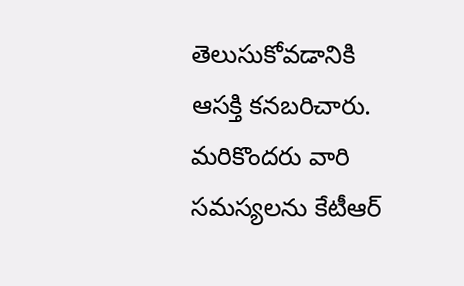తెలుసుకోవడానికి ఆసక్తి కనబరిచారు. మరికొందరు వారి సమస్యలను కేటీఆర్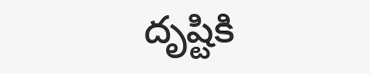దృష్టికి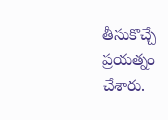తీసుకొచ్చే ప్రయత్నం చేశారు.